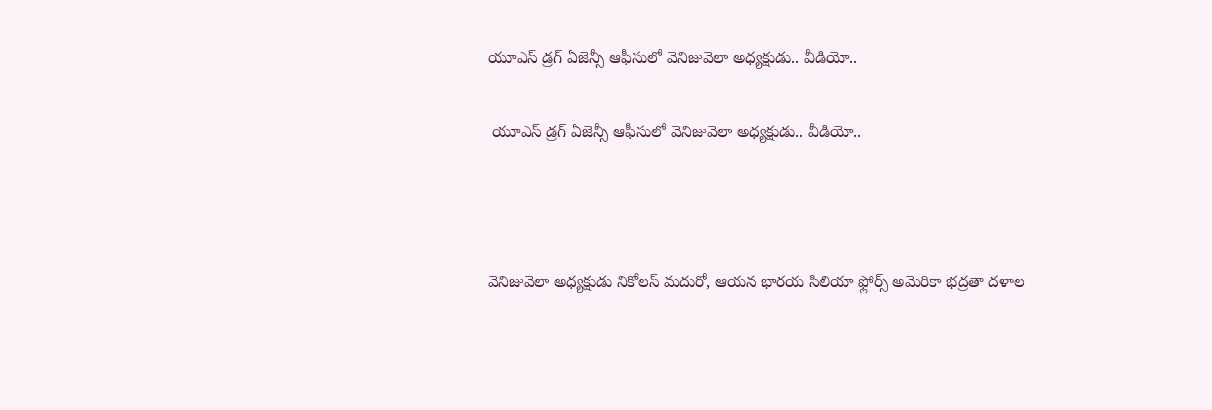యూఎస్ డ్రగ్ ఏజెన్సీ ఆఫీసులో వెనిజువెలా అధ్యక్షుడు.. వీడియో..

 యూఎస్ డ్రగ్ ఏజెన్సీ ఆఫీసులో వెనిజువెలా అధ్యక్షుడు.. వీడియో..



వెనిజువెలా అధ్యక్షుడు నికోలస్ మదురో, ఆయన భారయ సిలియా ఫ్లోర్స్‌ అమెరికా భద్రతా దళాల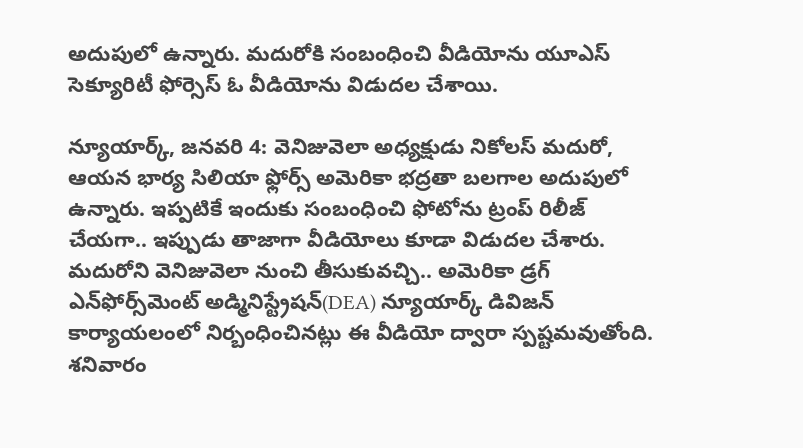అదుపులో ఉన్నారు. మదురోకి సంబంధించి వీడియోను యూఎస్ సెక్యూరిటీ ఫోర్సెస్ ఓ వీడియోను విడుదల చేశాయి.

న్యూయార్క్, జనవరి 4: వెనిజువెలా అధ్యక్షుడు నికోలస్ మదురో, ఆయన భార్య సిలియా ఫ్లోర్స్‌ అమెరికా భద్రతా బలగాల అదుపులో ఉన్నారు. ఇప్పటికే ఇందుకు సంబంధించి ఫోటోను ట్రంప్ రిలీజ్ చేయగా.. ఇప్పుడు తాజాగా వీడియోలు కూడా విడుదల చేశారు. మదురోని వెనిజువెలా నుంచి తీసుకువచ్చి.. అమెరికా డ్రగ్ ఎన్‌ఫోర్స్‌మెంట్ అడ్మినిస్ట్రేషన్(DEA) న్యూయార్క్ డివిజన్ కార్యాయలంలో నిర్బంధించినట్లు ఈ వీడియో ద్వారా స్పష్టమవుతోంది.
శనివారం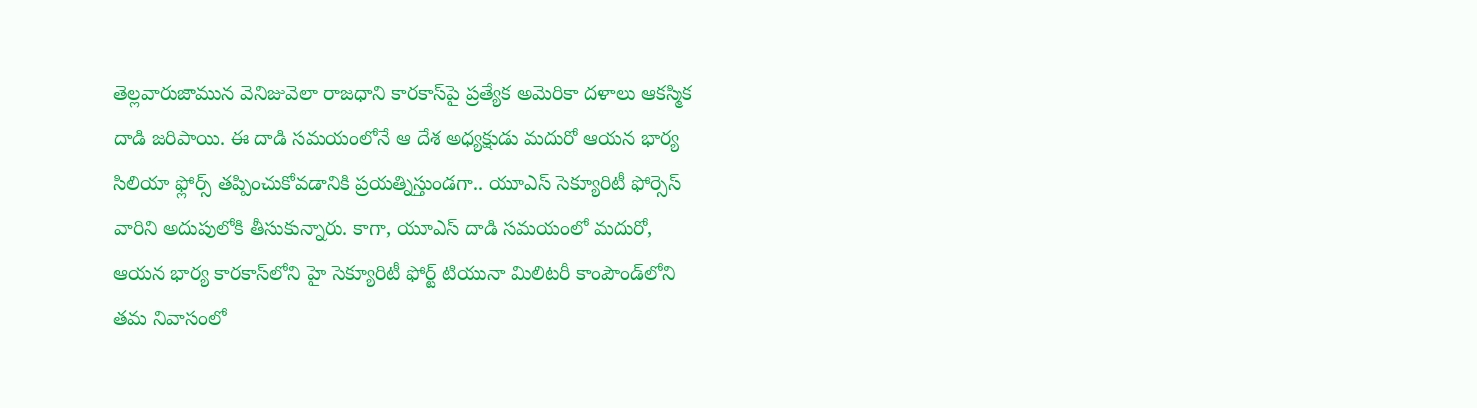తెల్లవారుజామున వెనిజువెలా రాజధాని కారకాస్‌పై ప్రత్యేక అమెరికా దళాలు ఆకస్మిక దాడి జరిపాయి. ఈ దాడి సమయంలోనే ఆ దేశ అధ్యక్షుడు మదురో ఆయన భార్య సిలియా ఫ్లోర్స్‌ తప్పించుకోవడానికి ప్రయత్నిస్తుండగా.. యూఎస్ సెక్యూరిటీ ఫోర్సెస్ వారిని అదుపులోకి తీసుకున్నారు. కాగా, యూఎస్ దాడి సమయంలో మదురో, ఆయన భార్య కారకాస్‌లోని హై సెక్యూరిటీ ఫోర్ట్ టియునా మిలిటరీ కాంపౌండ్‌లోని తమ నివాసంలో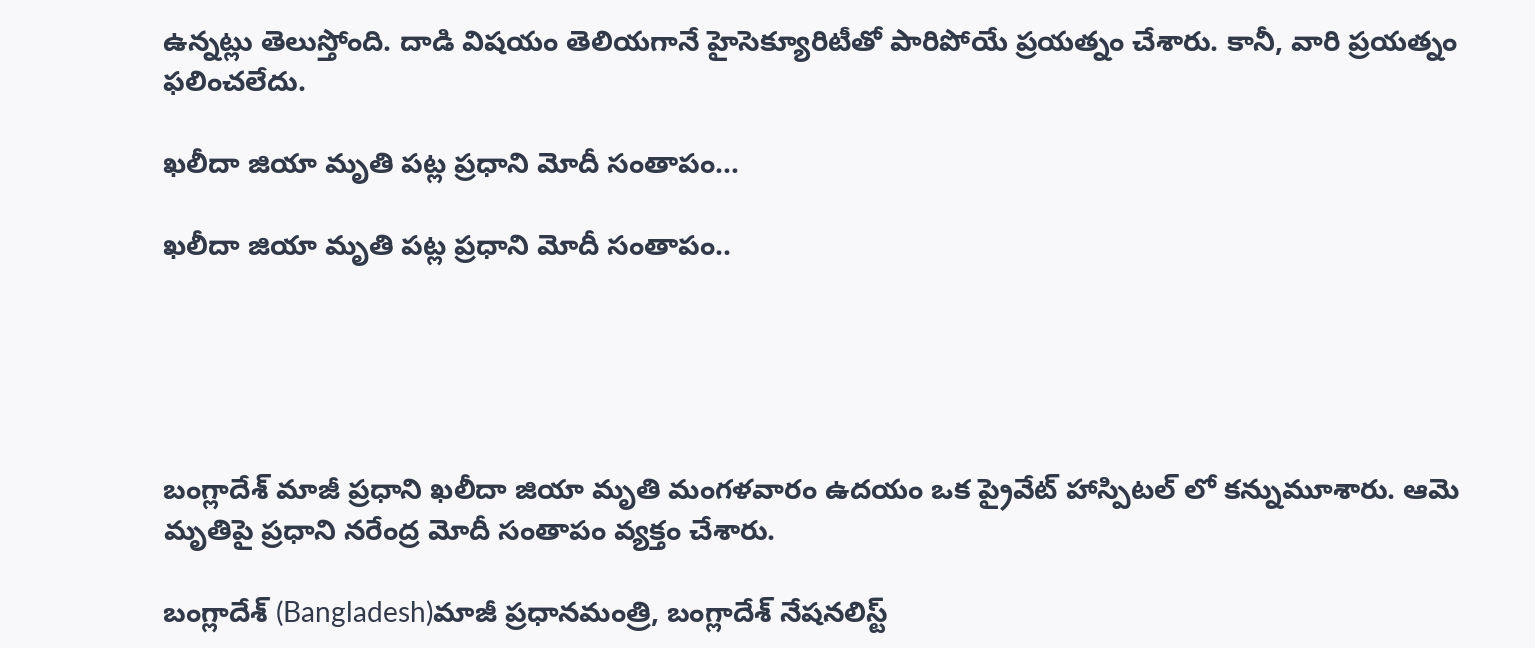ఉన్నట్లు తెలుస్తోంది. దాడి విషయం తెలియగానే హైసెక్యూరిటీతో పారిపోయే ప్రయత్నం చేశారు. కానీ, వారి ప్రయత్నం ఫలించలేదు.

ఖలీదా జియా మృతి పట్ల ప్రధాని మోదీ సంతాపం…

ఖలీదా జియా మృతి పట్ల ప్రధాని మోదీ సంతాపం..





బంగ్లాదేశ్ మాజీ ప్రధాని ఖలీదా జియా మృతి మంగళవారం ఉదయం ఒక ప్రైవేట్ హాస్పిటల్ లో కన్నుమూశారు. ఆమె మృతిపై ప్రధాని నరేంద్ర మోదీ సంతాపం వ్యక్తం చేశారు.

బంగ్లాదేశ్ (Bangladesh)మాజీ ప్రధానమంత్రి, బంగ్లాదేశ్ నేషనలిస్ట్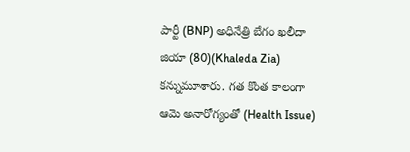పార్టీ (BNP) అధినేత్రి బేగం ఖలీదా జియా (80)(Khaleda Zia) కన్నుమూశారు. గత కొంత కాలంగా ఆమె అనారోగ్యంతో (Health Issue)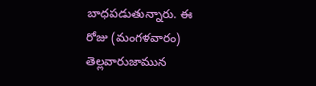బాధపడుతున్నారు. ఈ రోజు (మంగళవారం) తెల్లవారుజామున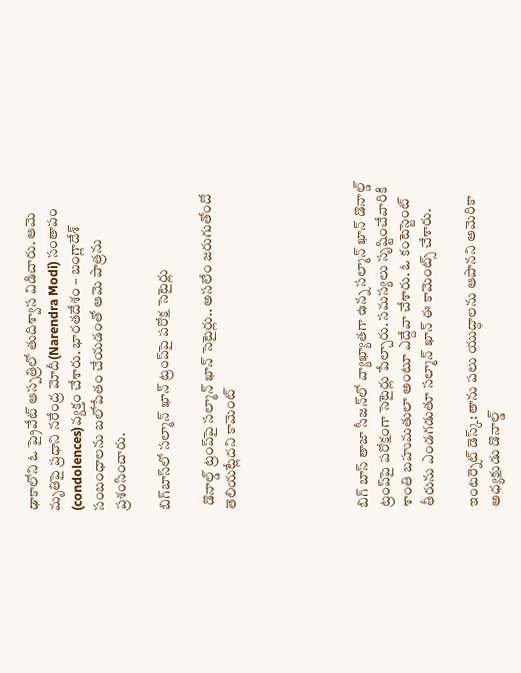ఢాకాలోని ఓ ప్రైవేట్ ఆస్పత్రిలో తుదిశ్వాస విడిచారు. ఆమె మృతిపై ప్రధాని నరేంద్ర మోదీ(Narendra Modi) సంతాపం (condolences)వ్యక్తం చేశారు. భారతదేశం – బంగ్లాదేశ్ సంబంధాలను బలోపేతం చేయడంతో ఆమె పాత్రను ప్రశంసించారు.

బిగ్‌బాస్‌లో సల్మాన్ ఖాన్ ట్రంప్‌పై పరోక్ష సెటైర్లు

 డొనాల్డ్ ట్రంప్‌పై సల్మాన్ ఖాన్ సెటైర్లు.. అసలేం జరుగుతోందో తెలియట్లేదని కామెంట్





బిగ్‌ బాస్ తాజా సీజన్‌లో వ్యాఖ్యాతగా ఉన్న సల్మాన్ ఖాన్ డొనాల్డ్ ట్రంప్‌పై పరోక్షంగా సెటైర్లు పేల్చారు. సమస్యలు సృష్టించేవారికి శాంతి బహుమతులా అంటూ ఎద్దేవా చేశారు. ఓ కంటెస్టెంట్ తీరును ఎండగడుతూ సల్మాన్ ఖాన్ ఈ కామెంట్స్ చేశారు.

ఇంటర్నెట్ డెస్క్: తాను పలు యుద్ధాలను ఆపానని అమెరికా అధ్యక్షుడు డొనాల్డ్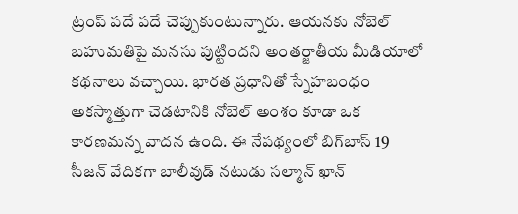ట్రంప్ పదే పదే చెప్పుకుంటున్నారు. ఆయనకు నోబెల్ బహుమతిపై మనసు పుట్టిందని అంతర్జాతీయ మీడియాలో కథనాలు వచ్చాయి. భారత ప్రధానితో స్నేహబంధం అకస్మాత్తుగా చెడటానికి నోబెల్ అంశం కూడా ఒక కారణమన్న వాదన ఉంది. ఈ నేపథ్యంలో బిగ్‌బాస్ 19 సీజన్ వేదికగా బాలీవుడ్ నటుడు సల్మాన్ ఖాన్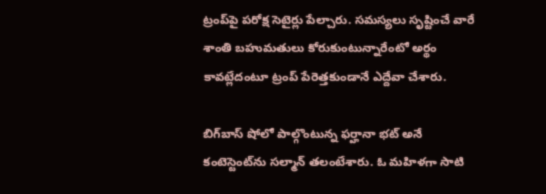ట్రంప్‌పై పరోక్ష సెటైర్లు పేల్చారు. సమస్యలు సృష్టించే వారే శాంతి బహుమతులు కోరుకుంటున్నారేంటో అర్థం కావట్లేదంటూ ట్రంప్ పేరెత్తకుండానే ఎద్దేవా చేశారు.

బిగ్‌బాస్ షోలో పాల్గొంటున్న ఫర్హానా భట్ అనే కంటెస్టెంట్‌ను సల్మాన్ తలంటేశారు. ఓ మహిళగా సాటి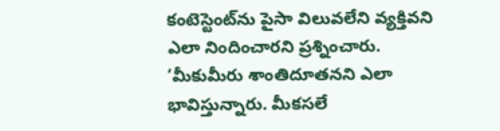కంటెస్టెంట్‌ను పైసా విలువలేని వ్యక్తివని ఎలా నిందించారని ప్రశ్నించారు. ‘మీకుమీరు శాంతిదూతనని ఎలా భావిస్తున్నారు. మీకసలే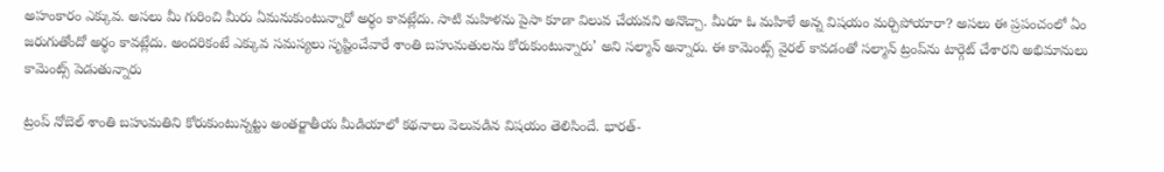అహంకారం ఎక్కువ. అసలు మీ గురించి మీరు ఏమనుకుంటున్నారో అర్థం కావట్లేదు. సాటి మహిళను పైసా కూడా విలువ చేయవని అనొచ్చా. మీరూ ఓ మహిళే అన్న విషయం మర్చిపోయారా? అసలు ఈ ప్రపంచంలో ఏం జరుగుతోందో అర్థం కావట్లేదు. అందరికంటే ఎక్కువ సమస్యలు సృష్టించేవారే శాంతి బహుమతులను కోరుకుంటున్నారు’ అని సల్మాన్ అన్నారు. ఈ కామెంట్స్ వైరల్ కావడంతో సల్మాన్ ట్రంప్‌ను టార్గెట్ చేశారని అభిమానులు కామెంట్స్ పెడుతున్నారు

ట్రంప్ నోబెల్ శాంతి బహుమతిని కోరుకుంటున్నట్టు అంతర్జాతీయ మీడియాలో కథనాలు వెలువడిన విషయం తెలిసిందే. భారత్-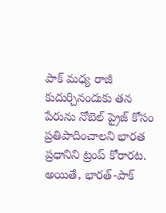పాక్ మధ్య రాజీ కుదుర్చినందుకు తన పేరును నోబెల్ ప్రైజ్‌ కోసం ప్రతిపాదించాలని భారత ప్రధానిని ట్రంప్ కోరారట. అయితే, భారత్-పాక్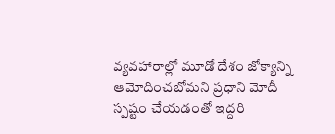వ్యవహారాల్లో మూడో దేశం జోక్యాన్ని ఆమోదించబోమని ప్రధాని మోదీ స్పష్టం చేయడంతో ఇద్దరి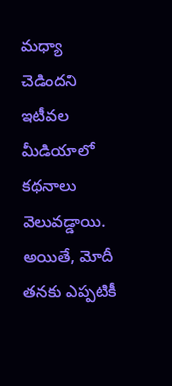మధ్యా చెడిందని ఇటీవల మీడియాలో కథనాలు వెలువడ్డాయి. అయితే, మోదీ తనకు ఎప్పటికీ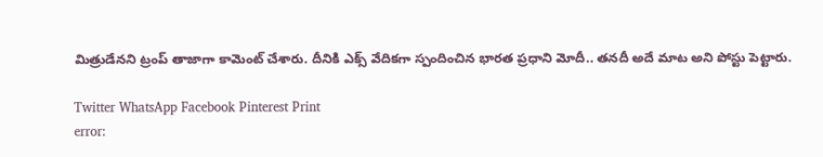మిత్రుడేనని ట్రంప్ తాజాగా కామెంట్ చేశారు. దీనికి ఎక్స్ వేదికగా స్పందించిన భారత ప్రధాని మోదీ.. తనదీ అదే మాట అని పోస్టు పెట్టారు.

Twitter WhatsApp Facebook Pinterest Print
error: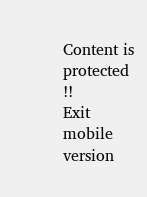Content is protected !!
Exit mobile version